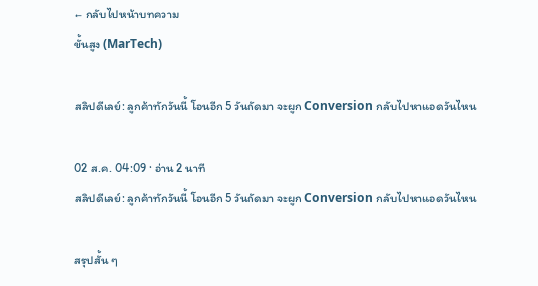← กลับไปหน้าบทความ
ขั้นสูง (MarTech)

สลิปดีเลย์: ลูกค้าทักวันนี้ โอนอีก 5 วันถัดมา จะผูก Conversion กลับไปหาแอดวันไหน

02 ส.ค. 04:09 · อ่าน 2 นาที
สลิปดีเลย์: ลูกค้าทักวันนี้ โอนอีก 5 วันถัดมา จะผูก Conversion กลับไปหาแอดวันไหน

สรุปสั้น ๆ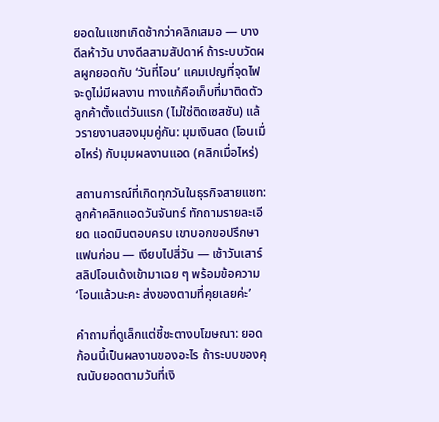ยอดในแชทเกิดช้ากว่าคลิกเสมอ — บางดีลห้าวัน บางดีลสามสัปดาห์ ถ้าระบบวัดผลผูกยอดกับ ‘วันที่โอน’ แคมเปญที่จุดไฟจะดูไม่มีผลงาน ทางแก้คือเก็บที่มาติดตัวลูกค้าตั้งแต่วันแรก (ไม่ใช่ติดเซสชัน) แล้วรายงานสองมุมคู่กัน: มุมเงินสด (โอนเมื่อไหร่) กับมุมผลงานแอด (คลิกเมื่อไหร่)

สถานการณ์ที่เกิดทุกวันในธุรกิจสายแชท: ลูกค้าคลิกแอดวันจันทร์ ทักถามรายละเอียด แอดมินตอบครบ เขาบอกขอปรึกษาแฟนก่อน — เงียบไปสี่วัน — เช้าวันเสาร์สลิปโอนเด้งเข้ามาเฉย ๆ พร้อมข้อความ ‘โอนแล้วนะคะ ส่งของตามที่คุยเลยค่ะ’

คำถามที่ดูเล็กแต่ชี้ชะตางบโฆษณา: ยอดก้อนนี้เป็นผลงานของอะไร ถ้าระบบของคุณนับยอดตามวันที่เงิ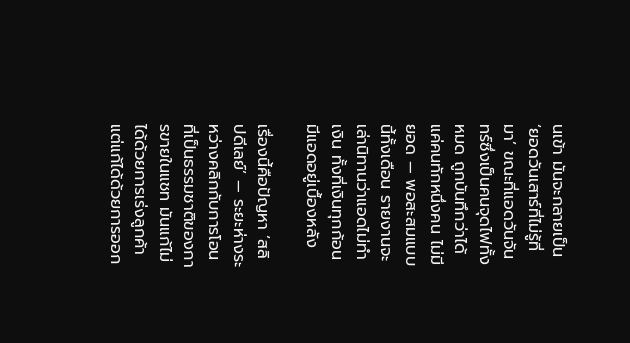นเข้า มันจะกลายเป็น ‘ยอดวันเสาร์ที่ไม่รู้ที่มา’ ขณะที่แอดวันจันทร์ซึ่งเป็นคนจุดไฟทั้งหมด ถูกบันทึกว่าได้แค่คนทักหนึ่งคน ไม่มียอด — พอสะสมแบบนี้ทั้งเดือน รายงานจะเล่านิทานว่าแอดไม่ทำเงิน ทั้งที่เงินทุกก้อนมีแอดอยู่เบื้องหลัง

เรื่องนี้คือปัญหา ‘สลิปดีเลย์’ — ระยะห่างระหว่างคลิกกับการโอนที่เป็นธรรมชาติของการขายในแชท มันแก้ไม่ได้ด้วยการเร่งลูกค้า แต่แก้ได้ด้วยการออก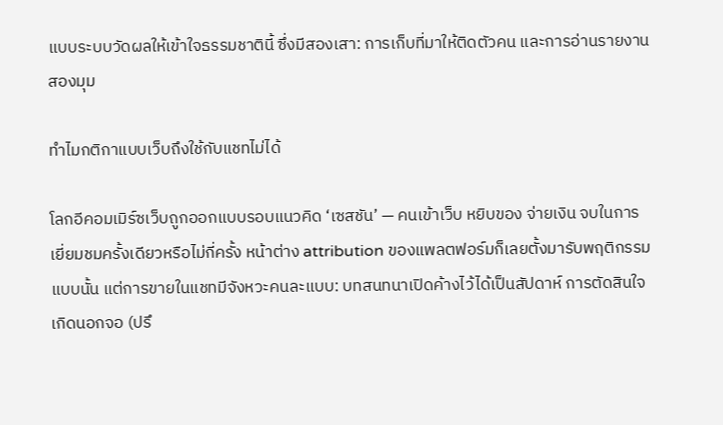แบบระบบวัดผลให้เข้าใจธรรมชาตินี้ ซึ่งมีสองเสา: การเก็บที่มาให้ติดตัวคน และการอ่านรายงานสองมุม

ทำไมกติกาแบบเว็บถึงใช้กับแชทไม่ได้

โลกอีคอมเมิร์ซเว็บถูกออกแบบรอบแนวคิด ‘เซสชัน’ — คนเข้าเว็บ หยิบของ จ่ายเงิน จบในการเยี่ยมชมครั้งเดียวหรือไม่กี่ครั้ง หน้าต่าง attribution ของแพลตฟอร์มก็เลยตั้งมารับพฤติกรรมแบบนั้น แต่การขายในแชทมีจังหวะคนละแบบ: บทสนทนาเปิดค้างไว้ได้เป็นสัปดาห์ การตัดสินใจเกิดนอกจอ (ปรึ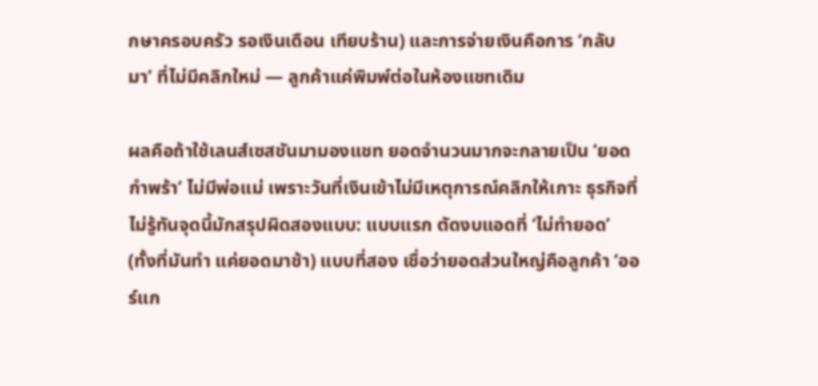กษาครอบครัว รอเงินเดือน เทียบร้าน) และการจ่ายเงินคือการ ‘กลับมา’ ที่ไม่มีคลิกใหม่ — ลูกค้าแค่พิมพ์ต่อในห้องแชทเดิม

ผลคือถ้าใช้เลนส์เซสชันมามองแชท ยอดจำนวนมากจะกลายเป็น ‘ยอดกำพร้า’ ไม่มีพ่อแม่ เพราะวันที่เงินเข้าไม่มีเหตุการณ์คลิกให้เกาะ ธุรกิจที่ไม่รู้ทันจุดนี้มักสรุปผิดสองแบบ: แบบแรก ตัดงบแอดที่ ‘ไม่ทำยอด’ (ทั้งที่มันทำ แค่ยอดมาช้า) แบบที่สอง เชื่อว่ายอดส่วนใหญ่คือลูกค้า ‘ออร์แก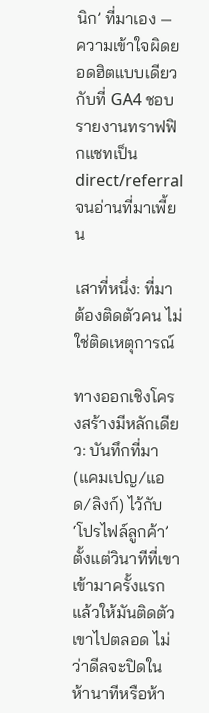นิก’ ที่มาเอง — ความเข้าใจผิดยอดฮิตแบบเดียวกับที่ GA4 ชอบรายงานทราฟฟิกแชทเป็น direct/referral จนอ่านที่มาเพี้ยน

เสาที่หนึ่ง: ที่มาต้องติดตัวคน ไม่ใช่ติดเหตุการณ์

ทางออกเชิงโครงสร้างมีหลักเดียว: บันทึกที่มา (แคมเปญ/แอด/ลิงก์) ไว้กับ ‘โปรไฟล์ลูกค้า’ ตั้งแต่วินาทีที่เขาเข้ามาครั้งแรก แล้วให้มันติดตัวเขาไปตลอด ไม่ว่าดีลจะปิดในห้านาทีหรือห้า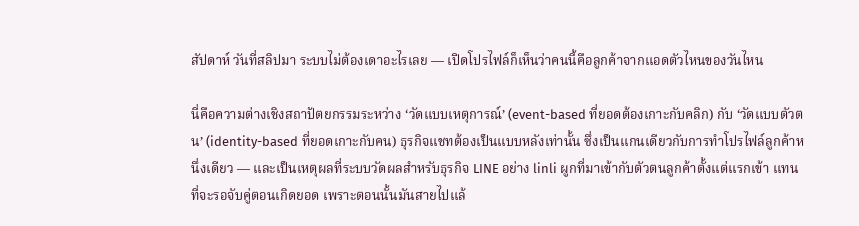สัปดาห์ วันที่สลิปมา ระบบไม่ต้องเดาอะไรเลย — เปิดโปรไฟล์ก็เห็นว่าคนนี้คือลูกค้าจากแอดตัวไหนของวันไหน

นี่คือความต่างเชิงสถาปัตยกรรมระหว่าง ‘วัดแบบเหตุการณ์’ (event-based ที่ยอดต้องเกาะกับคลิก) กับ ‘วัดแบบตัวตน’ (identity-based ที่ยอดเกาะกับคน) ธุรกิจแชทต้องเป็นแบบหลังเท่านั้น ซึ่งเป็นแกนเดียวกับการทำโปรไฟล์ลูกค้าหนึ่งเดียว — และเป็นเหตุผลที่ระบบวัดผลสำหรับธุรกิจ LINE อย่าง linli ผูกที่มาเข้ากับตัวตนลูกค้าตั้งแต่แรกเข้า แทนที่จะรอจับคู่ตอนเกิดยอด เพราะตอนนั้นมันสายไปแล้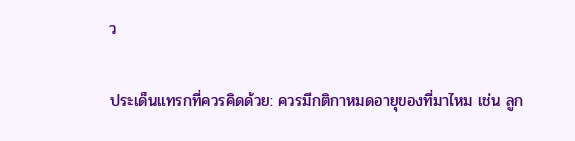ว

ประเด็นแทรกที่ควรคิดด้วย: ควรมีกติกาหมดอายุของที่มาไหม เช่น ลูก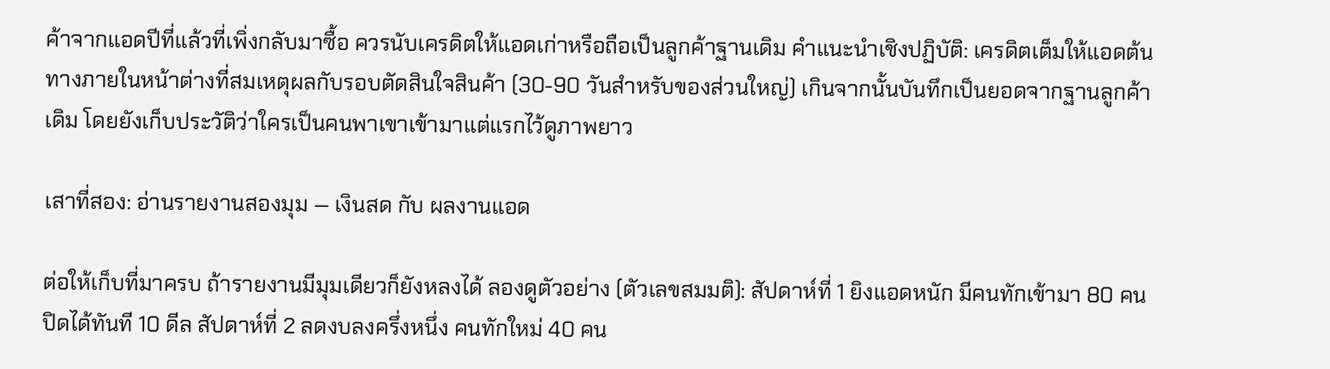ค้าจากแอดปีที่แล้วที่เพิ่งกลับมาซื้อ ควรนับเครดิตให้แอดเก่าหรือถือเป็นลูกค้าฐานเดิม คำแนะนำเชิงปฏิบัติ: เครดิตเต็มให้แอดต้นทางภายในหน้าต่างที่สมเหตุผลกับรอบตัดสินใจสินค้า (30-90 วันสำหรับของส่วนใหญ่) เกินจากนั้นบันทึกเป็นยอดจากฐานลูกค้าเดิม โดยยังเก็บประวัติว่าใครเป็นคนพาเขาเข้ามาแต่แรกไว้ดูภาพยาว

เสาที่สอง: อ่านรายงานสองมุม — เงินสด กับ ผลงานแอด

ต่อให้เก็บที่มาครบ ถ้ารายงานมีมุมเดียวก็ยังหลงได้ ลองดูตัวอย่าง (ตัวเลขสมมติ): สัปดาห์ที่ 1 ยิงแอดหนัก มีคนทักเข้ามา 80 คน ปิดได้ทันที 10 ดีล สัปดาห์ที่ 2 ลดงบลงครึ่งหนึ่ง คนทักใหม่ 40 คน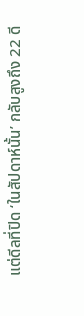แต่ดีลที่ปิด ‘ในสัปดาห์นั้น’ กลับสูงถึง 22 ดี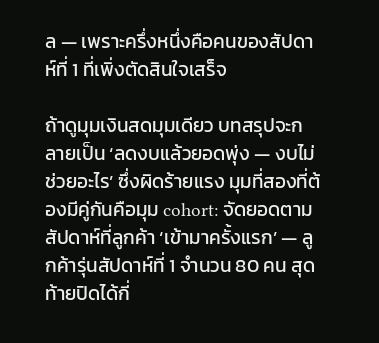ล — เพราะครึ่งหนึ่งคือคนของสัปดาห์ที่ 1 ที่เพิ่งตัดสินใจเสร็จ

ถ้าดูมุมเงินสดมุมเดียว บทสรุปจะกลายเป็น ‘ลดงบแล้วยอดพุ่ง — งบไม่ช่วยอะไร’ ซึ่งผิดร้ายแรง มุมที่สองที่ต้องมีคู่กันคือมุม cohort: จัดยอดตามสัปดาห์ที่ลูกค้า ‘เข้ามาครั้งแรก’ — ลูกค้ารุ่นสัปดาห์ที่ 1 จำนวน 80 คน สุดท้ายปิดได้กี่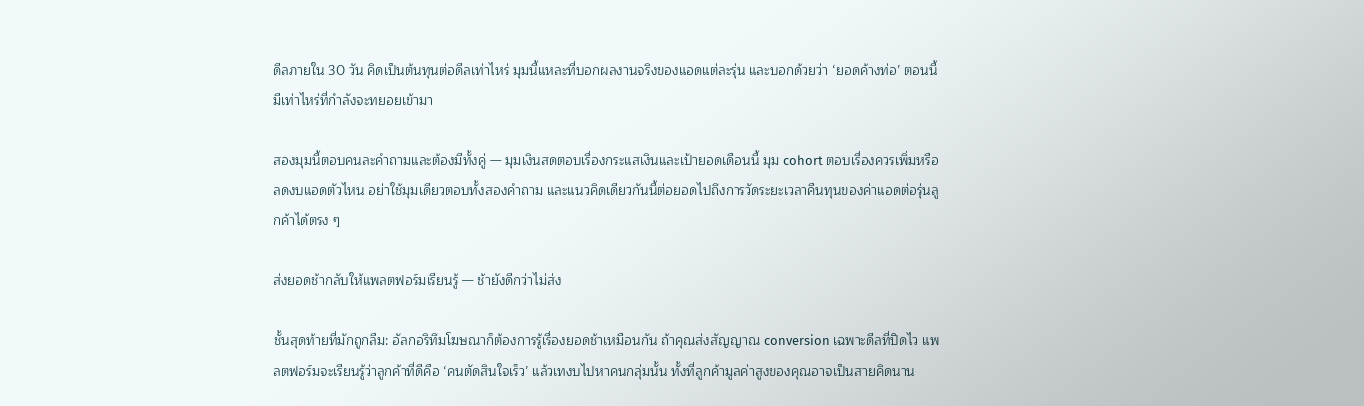ดีลภายใน 30 วัน คิดเป็นต้นทุนต่อดีลเท่าไหร่ มุมนี้แหละที่บอกผลงานจริงของแอดแต่ละรุ่น และบอกด้วยว่า ‘ยอดค้างท่อ’ ตอนนี้มีเท่าไหร่ที่กำลังจะทยอยเข้ามา

สองมุมนี้ตอบคนละคำถามและต้องมีทั้งคู่ — มุมเงินสดตอบเรื่องกระแสเงินและเป้ายอดเดือนนี้ มุม cohort ตอบเรื่องควรเพิ่มหรือลดงบแอดตัวไหน อย่าใช้มุมเดียวตอบทั้งสองคำถาม และแนวคิดเดียวกันนี้ต่อยอดไปถึงการวัดระยะเวลาคืนทุนของค่าแอดต่อรุ่นลูกค้าได้ตรง ๆ

ส่งยอดช้ากลับให้แพลตฟอร์มเรียนรู้ — ช้ายังดีกว่าไม่ส่ง

ชั้นสุดท้ายที่มักถูกลืม: อัลกอริทึมโฆษณาก็ต้องการรู้เรื่องยอดช้าเหมือนกัน ถ้าคุณส่งสัญญาณ conversion เฉพาะดีลที่ปิดไว แพลตฟอร์มจะเรียนรู้ว่าลูกค้าที่ดีคือ ‘คนตัดสินใจเร็ว’ แล้วเทงบไปหาคนกลุ่มนั้น ทั้งที่ลูกค้ามูลค่าสูงของคุณอาจเป็นสายคิดนาน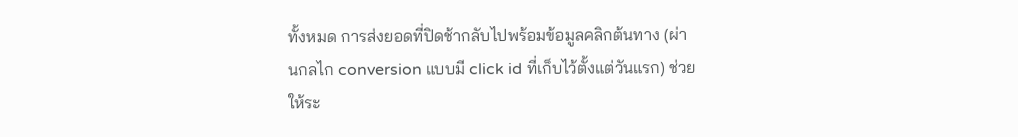ทั้งหมด การส่งยอดที่ปิดช้ากลับไปพร้อมข้อมูลคลิกต้นทาง (ผ่านกลไก conversion แบบมี click id ที่เก็บไว้ตั้งแต่วันแรก) ช่วยให้ระ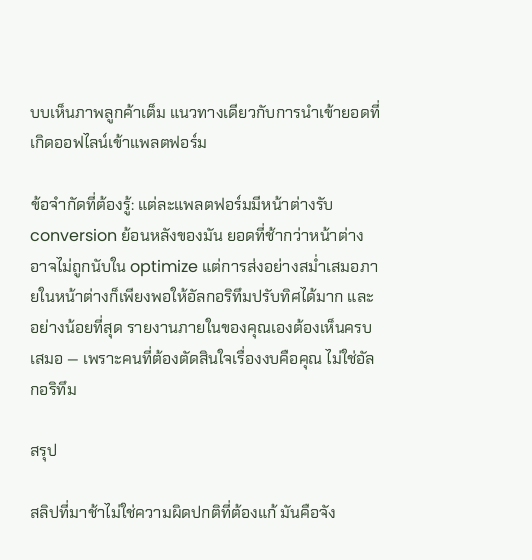บบเห็นภาพลูกค้าเต็ม แนวทางเดียวกับการนำเข้ายอดที่เกิดออฟไลน์เข้าแพลตฟอร์ม

ข้อจำกัดที่ต้องรู้: แต่ละแพลตฟอร์มมีหน้าต่างรับ conversion ย้อนหลังของมัน ยอดที่ช้ากว่าหน้าต่างอาจไม่ถูกนับใน optimize แต่การส่งอย่างสม่ำเสมอภายในหน้าต่างก็เพียงพอให้อัลกอริทึมปรับทิศได้มาก และอย่างน้อยที่สุด รายงานภายในของคุณเองต้องเห็นครบเสมอ — เพราะคนที่ต้องตัดสินใจเรื่องงบคือคุณ ไม่ใช่อัลกอริทึม

สรุป

สลิปที่มาช้าไม่ใช่ความผิดปกติที่ต้องแก้ มันคือจัง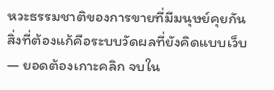หวะธรรมชาติของการขายที่มีมนุษย์คุยกัน สิ่งที่ต้องแก้คือระบบวัดผลที่ยังคิดแบบเว็บ — ยอดต้องเกาะคลิก จบใน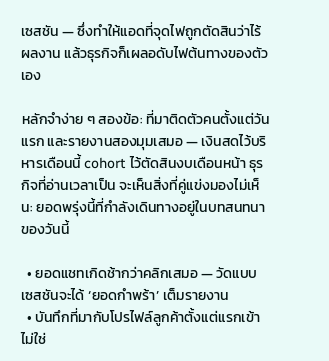เซสชัน — ซึ่งทำให้แอดที่จุดไฟถูกตัดสินว่าไร้ผลงาน แล้วธุรกิจก็เผลอดับไฟต้นทางของตัวเอง

หลักจำง่าย ๆ สองข้อ: ที่มาติดตัวคนตั้งแต่วันแรก และรายงานสองมุมเสมอ — เงินสดไว้บริหารเดือนนี้ cohort ไว้ตัดสินงบเดือนหน้า ธุรกิจที่อ่านเวลาเป็น จะเห็นสิ่งที่คู่แข่งมองไม่เห็น: ยอดพรุ่งนี้ที่กำลังเดินทางอยู่ในบทสนทนาของวันนี้

  • ยอดแชทเกิดช้ากว่าคลิกเสมอ — วัดแบบเซสชันจะได้ ‘ยอดกำพร้า’ เต็มรายงาน
  • บันทึกที่มากับโปรไฟล์ลูกค้าตั้งแต่แรกเข้า ไม่ใช่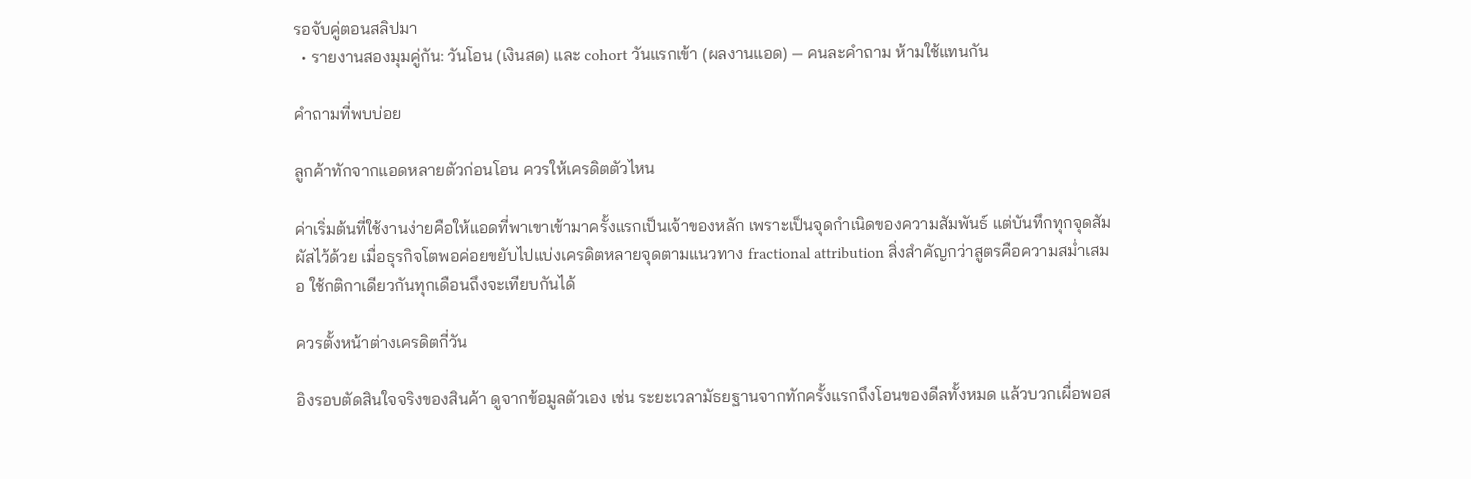รอจับคู่ตอนสลิปมา
  • รายงานสองมุมคู่กัน: วันโอน (เงินสด) และ cohort วันแรกเข้า (ผลงานแอด) — คนละคำถาม ห้ามใช้แทนกัน

คำถามที่พบบ่อย

ลูกค้าทักจากแอดหลายตัวก่อนโอน ควรให้เครดิตตัวไหน

ค่าเริ่มต้นที่ใช้งานง่ายคือให้แอดที่พาเขาเข้ามาครั้งแรกเป็นเจ้าของหลัก เพราะเป็นจุดกำเนิดของความสัมพันธ์ แต่บันทึกทุกจุดสัมผัสไว้ด้วย เมื่อธุรกิจโตพอค่อยขยับไปแบ่งเครดิตหลายจุดตามแนวทาง fractional attribution สิ่งสำคัญกว่าสูตรคือความสม่ำเสมอ ใช้กติกาเดียวกันทุกเดือนถึงจะเทียบกันได้

ควรตั้งหน้าต่างเครดิตกี่วัน

อิงรอบตัดสินใจจริงของสินค้า ดูจากข้อมูลตัวเอง เช่น ระยะเวลามัธยฐานจากทักครั้งแรกถึงโอนของดีลทั้งหมด แล้วบวกเผื่อพอส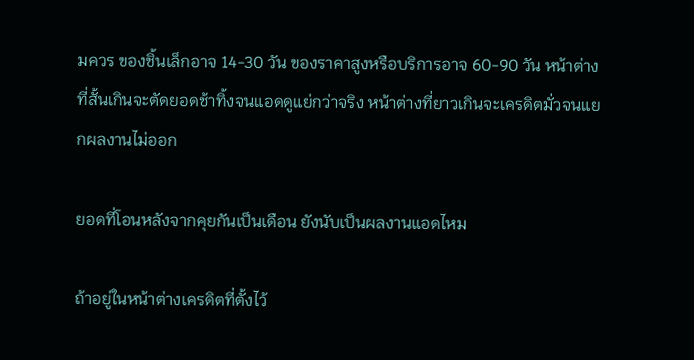มควร ของชิ้นเล็กอาจ 14-30 วัน ของราคาสูงหรือบริการอาจ 60-90 วัน หน้าต่างที่สั้นเกินจะตัดยอดช้าทิ้งจนแอดดูแย่กว่าจริง หน้าต่างที่ยาวเกินจะเครดิตมั่วจนแยกผลงานไม่ออก

ยอดที่โอนหลังจากคุยกันเป็นเดือน ยังนับเป็นผลงานแอดไหม

ถ้าอยู่ในหน้าต่างเครดิตที่ตั้งไว้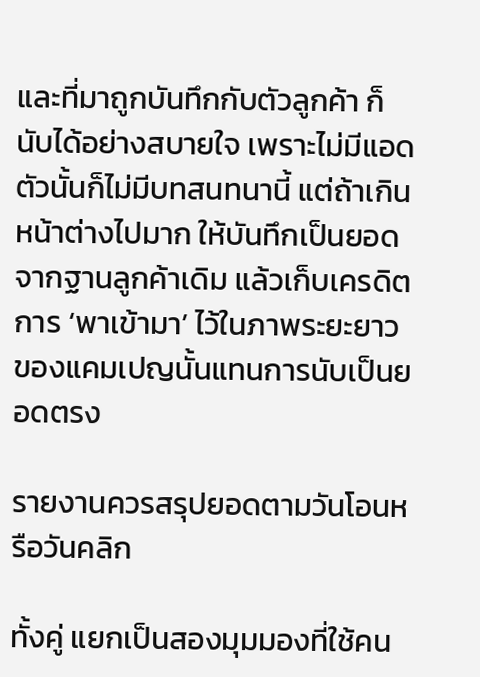และที่มาถูกบันทึกกับตัวลูกค้า ก็นับได้อย่างสบายใจ เพราะไม่มีแอดตัวนั้นก็ไม่มีบทสนทนานี้ แต่ถ้าเกินหน้าต่างไปมาก ให้บันทึกเป็นยอดจากฐานลูกค้าเดิม แล้วเก็บเครดิตการ ‘พาเข้ามา’ ไว้ในภาพระยะยาวของแคมเปญนั้นแทนการนับเป็นยอดตรง

รายงานควรสรุปยอดตามวันโอนหรือวันคลิก

ทั้งคู่ แยกเป็นสองมุมมองที่ใช้คน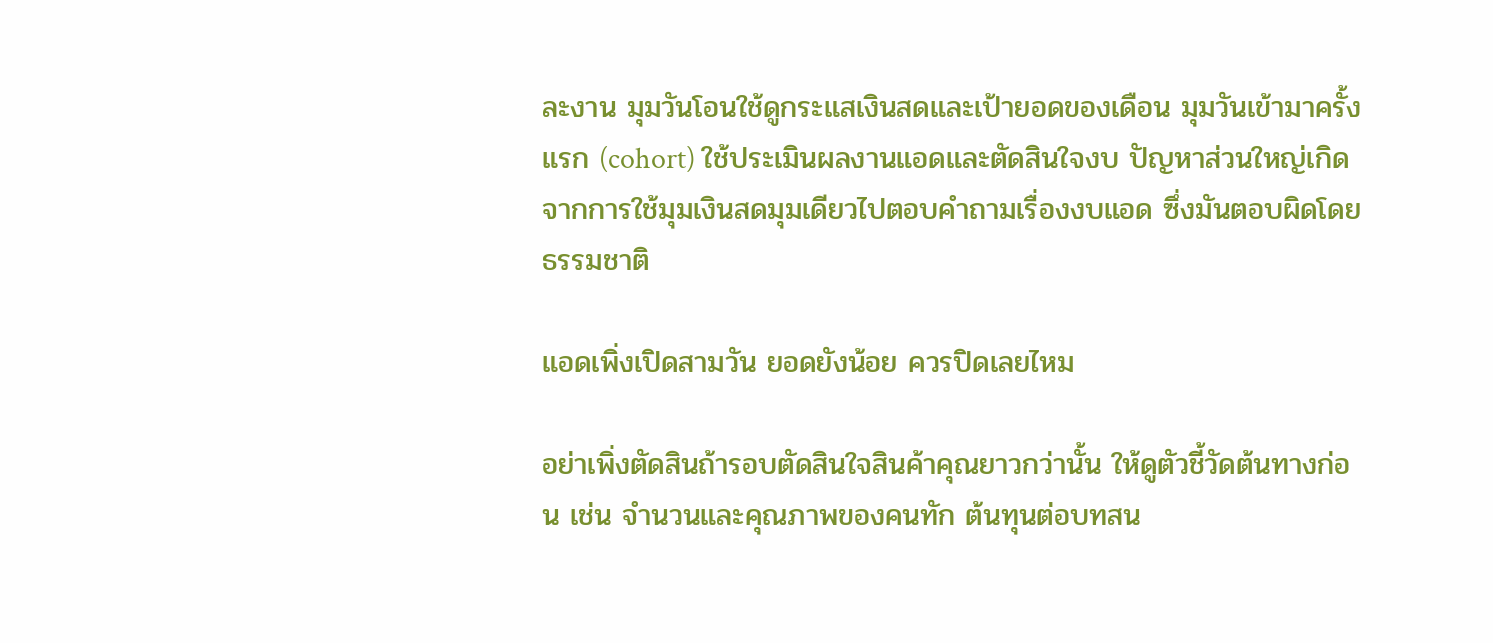ละงาน มุมวันโอนใช้ดูกระแสเงินสดและเป้ายอดของเดือน มุมวันเข้ามาครั้งแรก (cohort) ใช้ประเมินผลงานแอดและตัดสินใจงบ ปัญหาส่วนใหญ่เกิดจากการใช้มุมเงินสดมุมเดียวไปตอบคำถามเรื่องงบแอด ซึ่งมันตอบผิดโดยธรรมชาติ

แอดเพิ่งเปิดสามวัน ยอดยังน้อย ควรปิดเลยไหม

อย่าเพิ่งตัดสินถ้ารอบตัดสินใจสินค้าคุณยาวกว่านั้น ให้ดูตัวชี้วัดต้นทางก่อน เช่น จำนวนและคุณภาพของคนทัก ต้นทุนต่อบทสน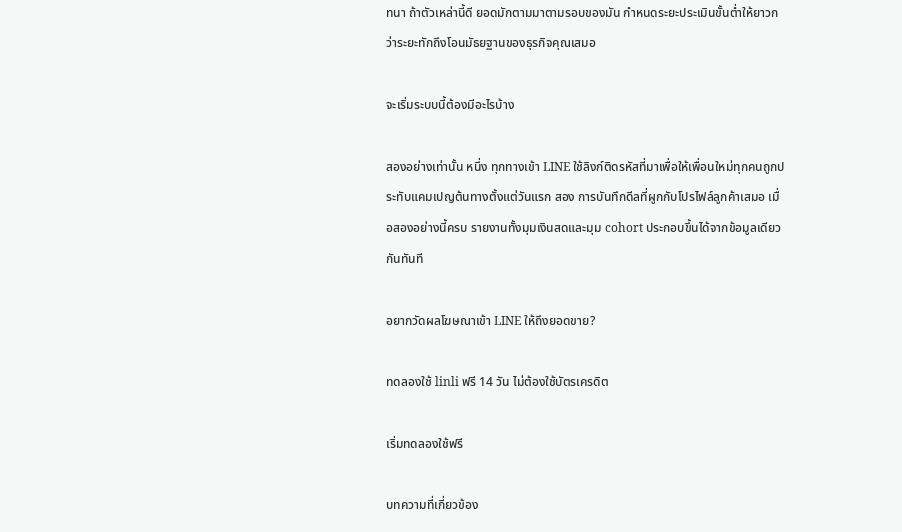ทนา ถ้าตัวเหล่านี้ดี ยอดมักตามมาตามรอบของมัน กำหนดระยะประเมินขั้นต่ำให้ยาวกว่าระยะทักถึงโอนมัธยฐานของธุรกิจคุณเสมอ

จะเริ่มระบบนี้ต้องมีอะไรบ้าง

สองอย่างเท่านั้น หนึ่ง ทุกทางเข้า LINE ใช้ลิงก์ติดรหัสที่มาเพื่อให้เพื่อนใหม่ทุกคนถูกประทับแคมเปญต้นทางตั้งแต่วันแรก สอง การบันทึกดีลที่ผูกกับโปรไฟล์ลูกค้าเสมอ เมื่อสองอย่างนี้ครบ รายงานทั้งมุมเงินสดและมุม cohort ประกอบขึ้นได้จากข้อมูลเดียวกันทันที

อยากวัดผลโฆษณาเข้า LINE ให้ถึงยอดขาย?

ทดลองใช้ linli ฟรี 14 วัน ไม่ต้องใช้บัตรเครดิต

เริ่มทดลองใช้ฟรี

บทความที่เกี่ยวข้อง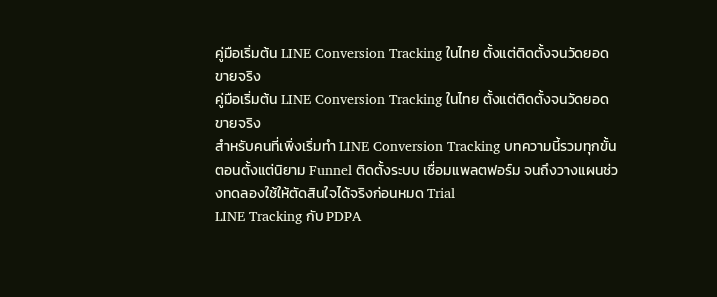คู่มือเริ่มต้น LINE Conversion Tracking ในไทย ตั้งแต่ติดตั้งจนวัดยอดขายจริง
คู่มือเริ่มต้น LINE Conversion Tracking ในไทย ตั้งแต่ติดตั้งจนวัดยอดขายจริง
สำหรับคนที่เพิ่งเริ่มทำ LINE Conversion Tracking บทความนี้รวมทุกขั้นตอนตั้งแต่นิยาม Funnel ติดตั้งระบบ เชื่อมแพลตฟอร์ม จนถึงวางแผนช่วงทดลองใช้ให้ตัดสินใจได้จริงก่อนหมด Trial
LINE Tracking กับ PDPA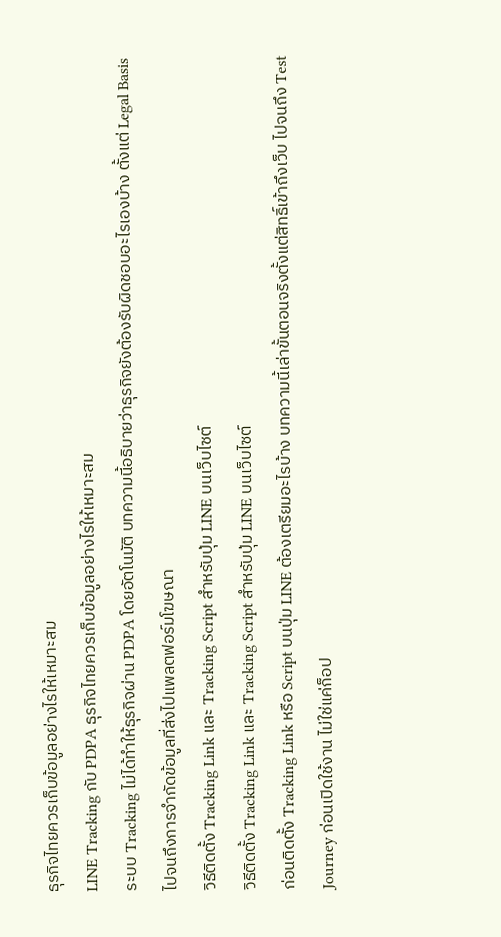ธุรกิจไทยควรเก็บข้อมูลอย่างไรให้เหมาะสม
LINE Tracking กับ PDPA ธุรกิจไทยควรเก็บข้อมูลอย่างไรให้เหมาะสม
ระบบ Tracking ไม่ได้ทำให้ธุรกิจผ่าน PDPA โดยอัตโนมัติ บทความนี้อธิบายว่าธุรกิจยังต้องรับผิดชอบอะไรเองบ้าง ตั้งแต่ Legal Basis ไปจนถึงการจำกัดข้อมูลที่ส่งไปแพลตฟอร์มโฆษณา
วิธีติดตั้ง Tracking Link และ Tracking Script สำหรับปุ่ม LINE บนเว็บไซต์
วิธีติดตั้ง Tracking Link และ Tracking Script สำหรับปุ่ม LINE บนเว็บไซต์
ก่อนติดตั้ง Tracking Link หรือ Script บนปุ่ม LINE ต้องเตรียมอะไรบ้าง บทความนี้เล่าขั้นตอนจริงตั้งแต่สิทธิ์เข้าถึงเว็บ ไปจนถึง Test Journey ก่อนเปิดใช้งาน ไม่ใช่แค่ก็อป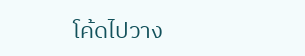โค้ดไปวาง